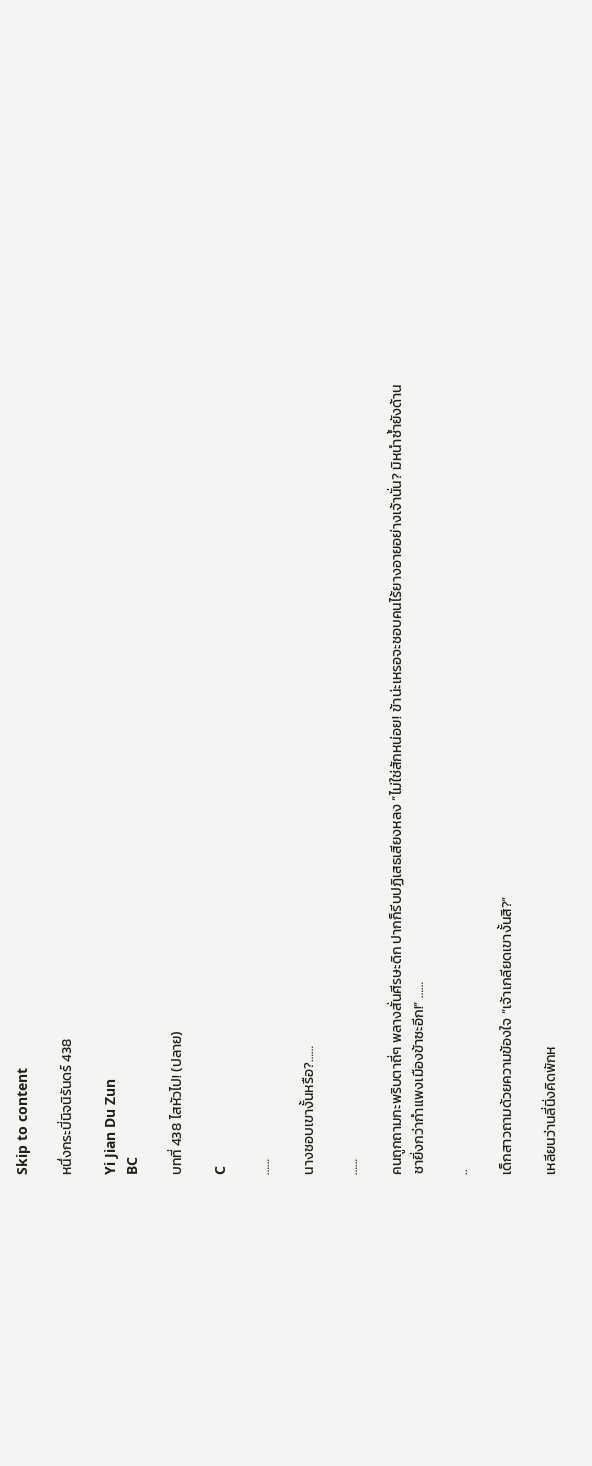Skip to content

หนึ่งกระบี่นิจนิรันดร์ 438

Yi Jian Du Zun
BC

บทที่ 438 ไสหัวไป! (ปลาย)

C

……

นางชอบเขางั้นหรือ?……

……

คนถูกถามกะพริบตาถี่ๆ พลางสั่นศีรษะดิก ปากก็รีบปฏิเสธเสียงหลง “ไม่ใช่สักหน่อย! ข้าน่ะเหรอจะชอบคนไร้ยางอายอย่างเจ้านั่น? มิหนำซ้ำยังด้านชายิ่งกว่ากำแพงเมืองข้าซะอีก!” ……

..

เด็กสาวถามด้วยความข้องใจ “เจ้าเกลียดเขางั้นสิ?”

เหลียนว่านลี่นิ่งคิดพักห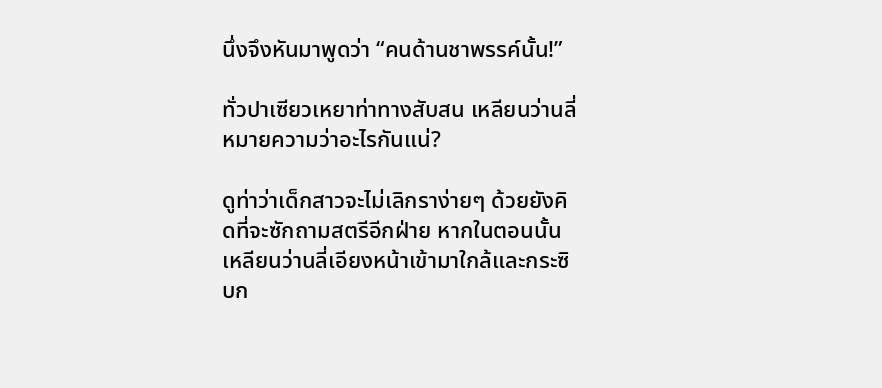นึ่งจึงหันมาพูดว่า “คนด้านชาพรรค์นั้น!”

ทั่วปาเซียวเหยาท่าทางสับสน เหลียนว่านลี่หมายความว่าอะไรกันแน่?

ดูท่าว่าเด็กสาวจะไม่เลิกราง่ายๆ ด้วยยังคิดที่จะซักถามสตรีอีกฝ่าย หากในตอนนั้นเหลียนว่านลี่เอียงหน้าเข้ามาใกล้และกระซิบก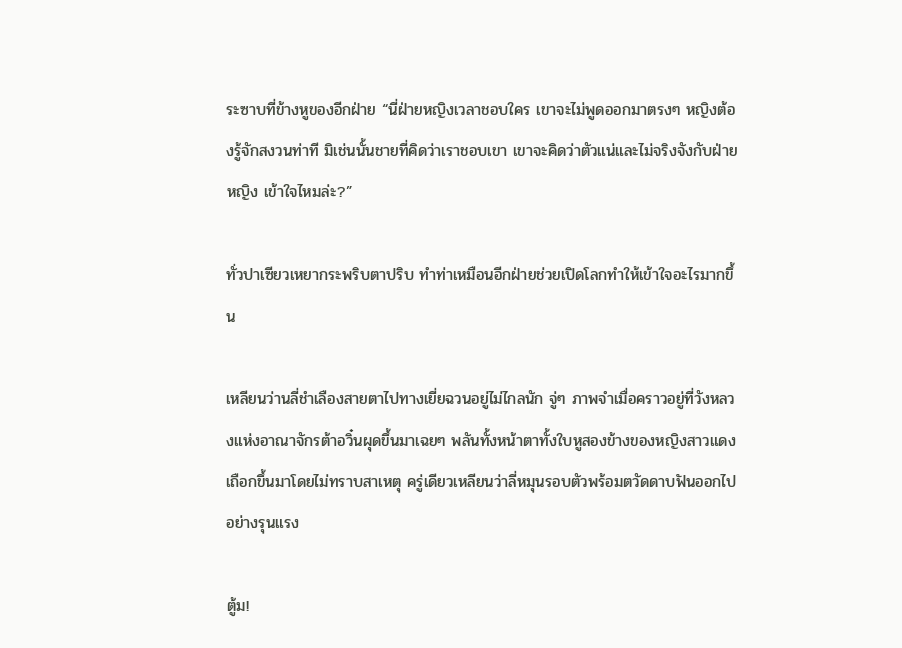ระซาบที่ข้างหูของอีกฝ่าย “นี่ฝ่ายหญิงเวลาชอบใคร เขาจะไม่พูดออกมาตรงๆ หญิงต้องรู้จักสงวนท่าที มิเช่นนั้นชายที่คิดว่าเราชอบเขา เขาจะคิดว่าตัวแน่และไม่จริงจังกับฝ่ายหญิง เข้าใจไหมล่ะ?”

ทั่วปาเซียวเหยากระพริบตาปริบ ทำท่าเหมือนอีกฝ่ายช่วยเปิดโลกทำให้เข้าใจอะไรมากขึ้น

เหลียนว่านลี่ชำเลืองสายตาไปทางเยี่ยฉวนอยู่ไม่ไกลนัก จู่ๆ ภาพจำเมื่อคราวอยู่ที่วังหลวงแห่งอาณาจักรต้าอวิ๋นผุดขึ้นมาเฉยๆ พลันทั้งหน้าตาทั้งใบหูสองข้างของหญิงสาวแดงเถือกขึ้นมาโดยไม่ทราบสาเหตุ ครู่เดียวเหลียนว่าลี่หมุนรอบตัวพร้อมตวัดดาบฟันออกไปอย่างรุนแรง

ตู้ม!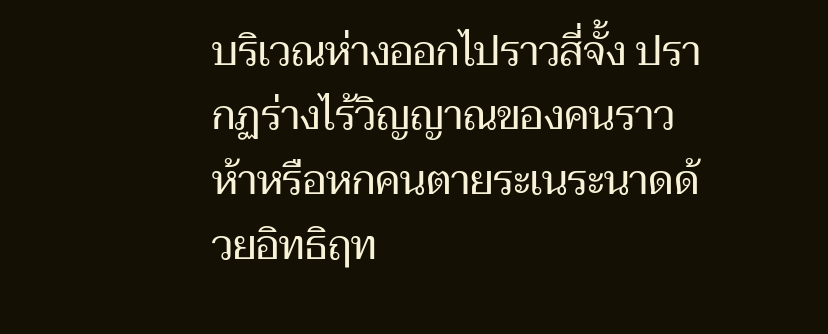บริเวณห่างออกไปราวสี่จั้ง ปรากฏร่างไร้วิญญาณของคนราวห้าหรือหกคนตายระเนระนาดด้วยอิทธิฤท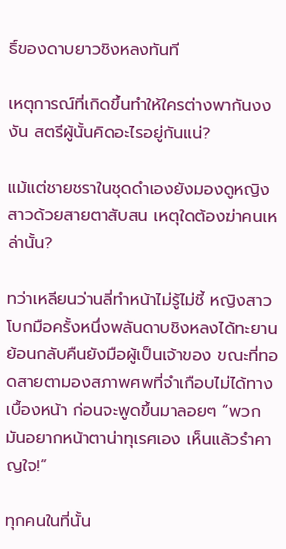ธิ์ของดาบยาวชิงหลงทันที

เหตุการณ์ที่เกิดขึ้นทำให้ใครต่างพากันงงงัน สตรีผู้นั้นคิดอะไรอยู่กันแน่?

แม้แต่ชายชราในชุดดำเองยังมองดูหญิงสาวด้วยสายตาสับสน เหตุใดต้องฆ่าคนเหล่านั้น?

ทว่าเหลียนว่านลี่ทำหน้าไม่รู้ไม่ชี้ หญิงสาวโบกมือครั้งหนึ่งพลันดาบชิงหลงได้ทะยานย้อนกลับคืนยังมือผู้เป็นเจ้าของ ขณะที่ทอดสายตามองสภาพศพที่จำเกือบไม่ได้ทางเบื้องหน้า ก่อนจะพูดขึ้นมาลอยๆ “พวกมันอยากหน้าตาน่าทุเรศเอง เห็นแล้วรำคาญใจ!”

ทุกคนในที่นั้น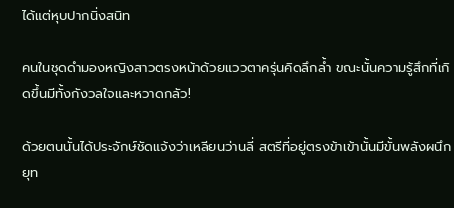ได้แต่หุบปากนิ่งสนิท

คนในชุดดำมองหญิงสาวตรงหน้าด้วยแววตาครุ่นคิดลึกล้ำ ขณะนั้นความรู้สึกที่เกิดขึ้นมีทั้งกังวลใจและหวาดกลัว!

ด้วยตนนั้นได้ประจักษ์ชัดแจ้งว่าเหลียนว่านลี่ สตรีที่อยู่ตรงข้าเข้านั้นมีขั้นพลังผนึกยุท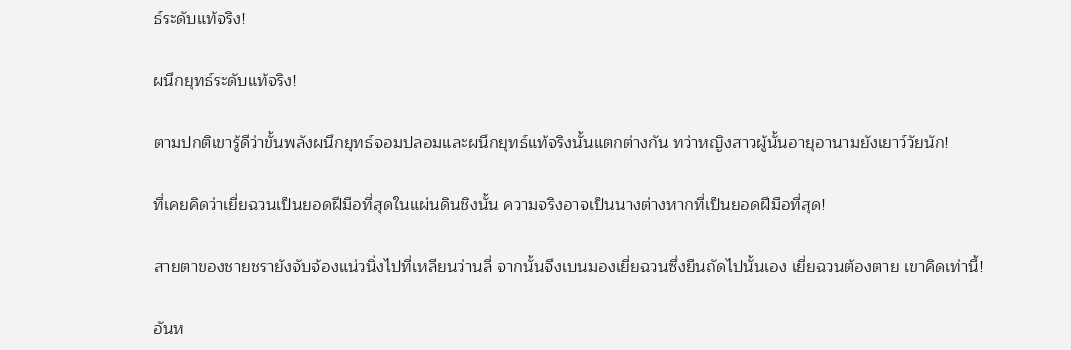ธ์ระดับแท้จริง!

ผนึกยุทธ์ระดับแท้จริง!

ตามปกติเขารู้ดีว่าขั้นพลังผนึกยุทธ์จอมปลอมและผนึกยุทธ์แท้จริงนั้นแตกต่างกัน ทว่าหญิงสาวผู้นั้นอายุอานามยังเยาว์วัยนัก!

ที่เคยคิดว่าเยี่ยฉวนเป็นยอดฝีมือที่สุดในแผ่นดินชิงนั้น ความจริงอาจเป็นนางต่างหากที่เป็นยอดฝีมือที่สุด!

สายตาของชายชรายังจับจ้องแน่วนิ่งไปที่เหลียนว่านลี่ จากนั้นจึงเบนมองเยี่ยฉวนซึ่งยืนถัดไปนั้นเอง เยี่ยฉวนต้องตาย เขาคิดเท่านี้!

อันห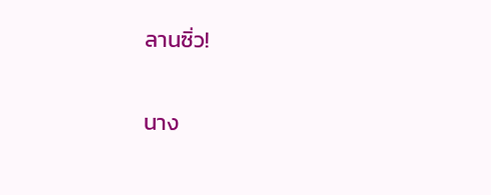ลานซิ่ว!

นาง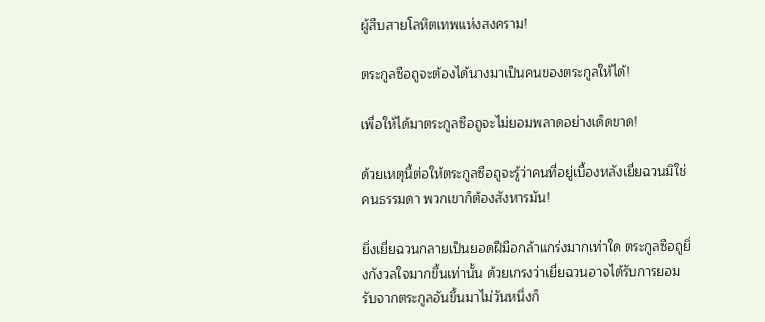ผู้สืบสายโลหิตเทพแห่งสงคราม!

ตระกูลซือถูจะต้องได้นางมาเป็นคนของตระกูลให้ได้!

เพื่อให้ได้มาตระกูลซือถูจะไม่ยอมพลาดอย่างเด็ดขาด!

ด้วยเหตุนี้ต่อให้ตระกูลซือถูจะรู้ว่าคนที่อยู่เบื้องหลังเยี่ยฉวนมิใช่คนธรรมดา พวกเขาก็ต้องสังหารมัน!

ยิ่งเยี่ยฉวนกลายเป็นยอดฝีมือกล้าแกร่งมากเท่าใด ตระกูลซือถูยิ่งกังวลใจมากขึ้นเท่านั้น ด้วยเกรงว่าเยี่ยฉวนอาจได้รับการยอมรับจากตระกูลอันขึ้นมาไม่วันหนึ่งก็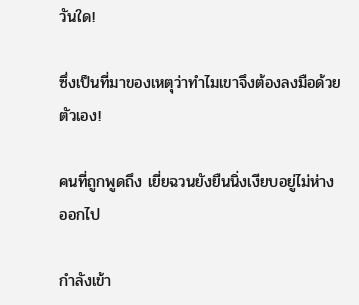วันใด!

ซึ่งเป็นที่มาของเหตุว่าทำไมเขาจึงต้องลงมือด้วยตัวเอง!

คนที่ถูกพูดถึง เยี่ยฉวนยังยืนนิ่งเงียบอยู่ไม่ห่างออกไป

กำลังเข้า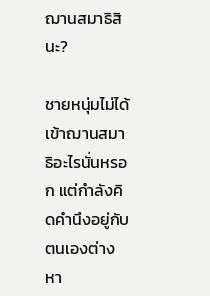ฌานสมาธิสินะ?

ชายหนุ่มไม่ได้เข้าฌานสมาธิอะไรนั่นหรอก แต่กำลังคิดคำนึงอยู่กับตนเองต่างหา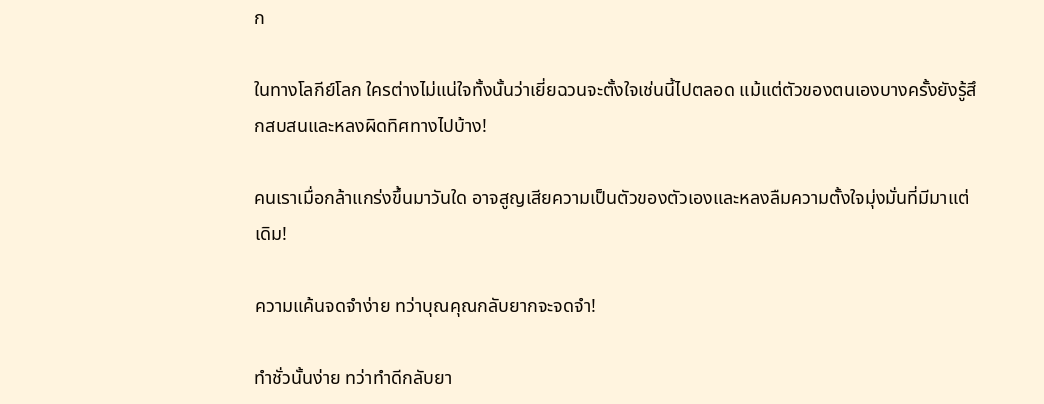ก

ในทางโลกีย์โลก ใครต่างไม่แน่ใจทั้งนั้นว่าเยี่ยฉวนจะตั้งใจเช่นนี้ไปตลอด แม้แต่ตัวของตนเองบางครั้งยังรู้สึกสบสนและหลงผิดทิศทางไปบ้าง!

คนเราเมื่อกล้าแกร่งขึ้นมาวันใด อาจสูญเสียความเป็นตัวของตัวเองและหลงลืมความตั้งใจมุ่งมั่นที่มีมาแต่เดิม!

ความแค้นจดจำง่าย ทว่าบุณคุณกลับยากจะจดจำ!

ทำชั่วนั้นง่าย ทว่าทำดีกลับยา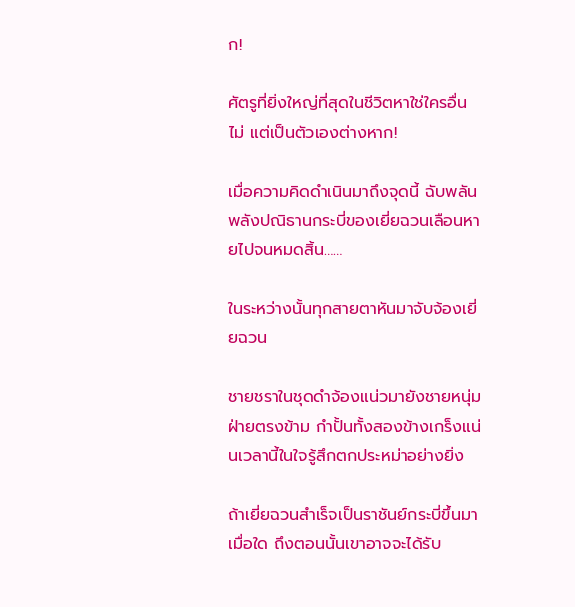ก!

ศัตรูที่ยิ่งใหญ่ที่สุดในชีวิตหาใช่ใครอื่นไม่ แต่เป็นตัวเองต่างหาก!

เมื่อความคิดดำเนินมาถึงจุดนี้ ฉับพลันพลังปณิธานกระบี่ของเยี่ยฉวนเลือนหายไปจนหมดสิ้น……

ในระหว่างนั้นทุกสายตาหันมาจับจ้องเยี่ยฉวน

ชายชราในชุดดำจ้องแน่วมายังชายหนุ่มฝ่ายตรงข้าม กำปั้นทั้งสองข้างเกร็งแน่นเวลานี้ในใจรู้สึกตกประหม่าอย่างยิ่ง

ถ้าเยี่ยฉวนสำเร็จเป็นราชันย์กระบี่ขึ้นมาเมื่อใด ถึงตอนนั้นเขาอาจจะได้รับ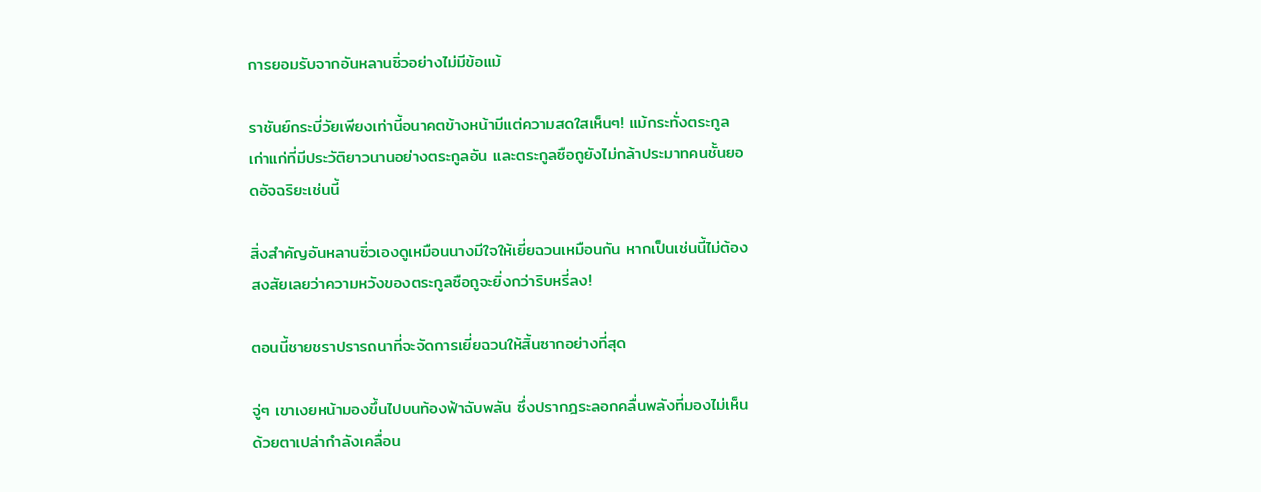การยอมรับจากอันหลานซิ่วอย่างไม่มีข้อแม้

ราชันย์กระบี่วัยเพียงเท่านี้อนาคตข้างหน้ามีแต่ความสดใสเห็นๆ! แม้กระทั่งตระกูลเก่าแก่ที่มีประวัติยาวนานอย่างตระกูลอัน และตระกูลซือถูยังไม่กล้าประมาทคนชั้นยอดอัจฉริยะเช่นนี้

สิ่งสำคัญอันหลานซิ่วเองดูเหมือนนางมีใจให้เยี่ยฉวนเหมือนกัน หากเป็นเช่นนี้ไม่ต้องสงสัยเลยว่าความหวังของตระกูลซือถูจะยิ่งกว่าริบหรี่ลง!

ตอนนี้ชายชราปรารถนาที่จะจัดการเยี่ยฉวนให้สิ้นซากอย่างที่สุด

จู่ๆ เขาเงยหน้ามองขึ้นไปบนท้องฟ้าฉับพลัน ซึ่งปรากฎระลอกคลื่นพลังที่มองไม่เห็นด้วยตาเปล่ากำลังเคลื่อน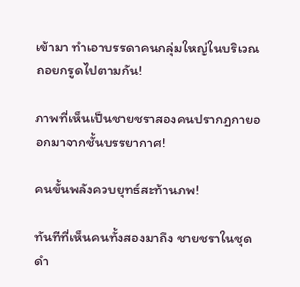เข้ามา ทำเอาบรรดาคนกลุ่มใหญ่ในบริเวณถอยกรูดไปตามกัน!

ภาพที่เห็นเป็นชายชราสองคนปรากฏกายออกมาจากชั้นบรรยากาศ!

คนขั้นพลังควบยุทธ์สะท้านภพ!

ทันทีที่เห็นคนทั้งสองมาถึง ชายชราในชุดดำ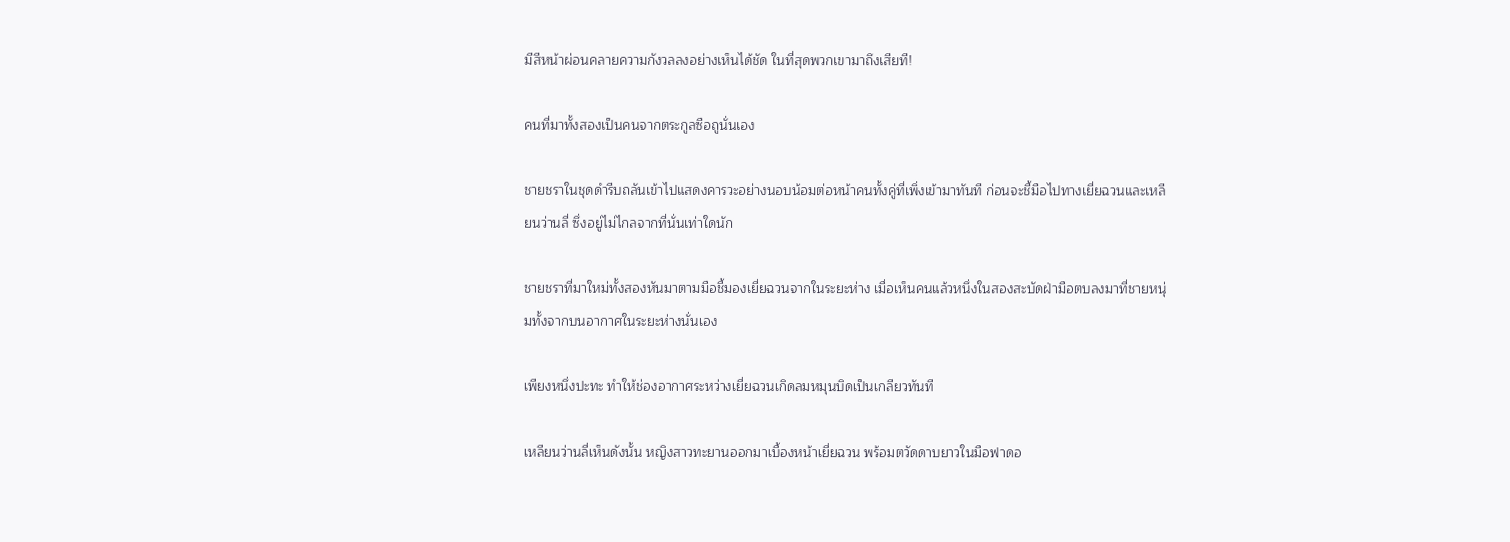มีสีหน้าผ่อนคลายความกังวลลงอย่างเห็นได้ชัด ในที่สุดพวกเขามาถึงเสียที!

คนที่มาทั้งสองเป็นคนจากตระกูลซือถูนั่นเอง

ชายชราในชุดดำรีบถลันเข้าไปแสดงคารวะอย่างนอบน้อมต่อหน้าคนทั้งคู่ที่เพิ่งเข้ามาทันที ก่อนจะชี้มือไปทางเยี่ยฉวนและเหลียนว่านลี่ ซึ่งอยู่ไม่ไกลจากที่นั่นเท่าใดนัก

ชายชราที่มาใหม่ทั้งสองหันมาตามมือชี้มองเยี่ยฉวนจากในระยะห่าง เมื่อเห็นคนแล้วหนึ่งในสองสะบัดฝ่ามือตบลงมาที่ชายหนุ่มทั้งจากบนอากาศในระยะห่างนั่นเอง

เพียงหนึ่งปะทะ ทำให้ช่องอากาศระหว่างเยี่ยฉวนเกิดลมหมุนบิดเป็นเกลียวทันที

เหลียนว่านลี่เห็นดังนั้น หญิงสาวทะยานออกมาเบื้องหน้าเยี่ยฉวน พร้อมตวัดดาบยาวในมือฟาดอ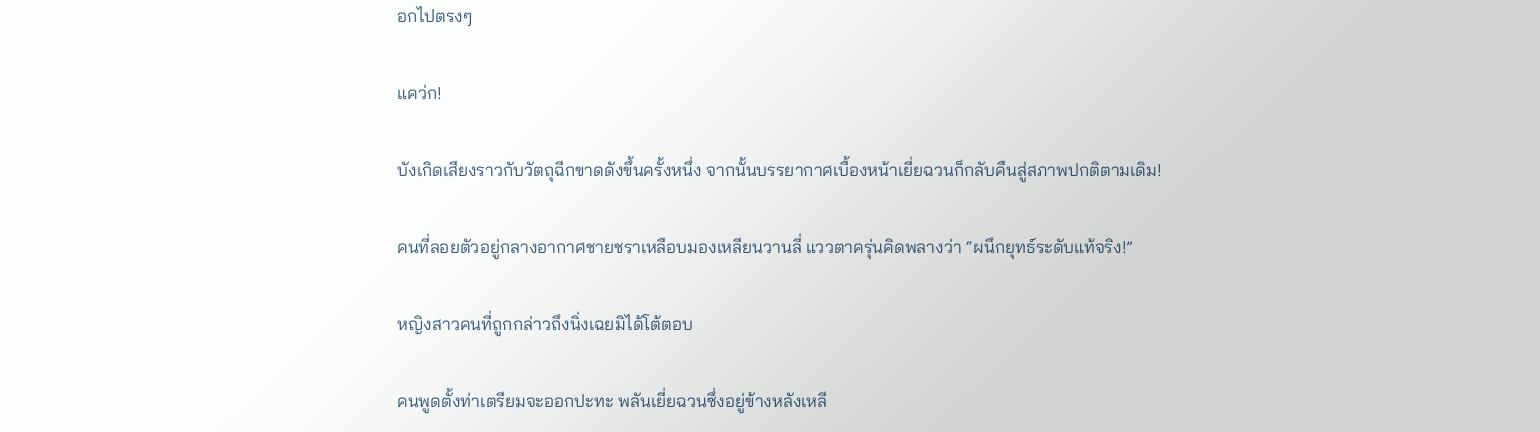อกไปตรงๆ

แคว่ก!

บังเกิดเสียงราวกับวัตถุฉีกขาดดังขึ้นครั้งหนึ่ง จากนั้นบรรยากาศเบื้องหน้าเยี่ยฉวนก็กลับคืนสู่สภาพปกติตามเดิม!

คนที่ลอยตัวอยู่กลางอากาศชายชราเหลือบมองเหลียนวานลี่ แววตาครุ่นคิดพลางว่า “ผนึกยุทธ์ระดับแท้จริง!”

หญิงสาวคนที่ถูกกล่าวถึงนิ่งเฉยมิได้โต้ตอบ

คนพูดตั้งท่าเตรียมจะออกปะทะ พลันเยี่ยฉวนซึ่งอยู่ข้างหลังเหลี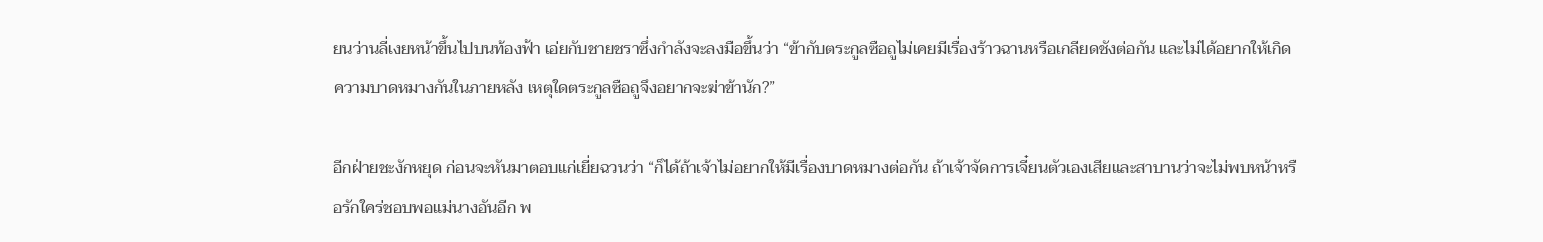ยนว่านลี่เงยหน้าขึ้นไปบนท้องฟ้า เอ่ยกับชายชราซึ่งกำลังจะลงมือขึ้นว่า “ข้ากับตระกูลซือถูไม่เคยมีเรื่องร้าวฉานหรือเกลียดชังต่อกัน และไม่ได้อยากให้เกิดความบาดหมางกันในภายหลัง เหตุใดตระกูลซือถูจึงอยากจะฆ่าข้านัก?”

อีกฝ่ายชะงักหยุด ก่อนจะหันมาตอบแก่เยี่ยฉวนว่า “ก็ได้ถ้าเจ้าไม่อยากให้มีเรื่องบาดหมางต่อกัน ถ้าเจ้าจัดการเจี๋ยนตัวเองเสียและสาบานว่าจะไม่พบหน้าหรือรักใคร่ชอบพอแม่นางอันอีก พ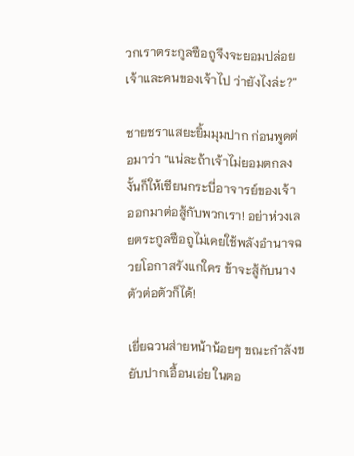วกเราตระกูลซือถูจึงจะยอมปล่อยเจ้าและคนของเจ้าไป ว่ายังไงล่ะ?”

ชายชราแสยะยิ้มมุมปาก ก่อนพูดต่อมาว่า “แน่ละถ้าเจ้าไม่ยอมตกลง งั้นก็ให้เซียนกระบี่อาจารย์ของเจ้าออกมาต่อสู้กับพวกเรา! อย่าห่วงเลยตระกูลซือถูไม่เคยใช้พลังอำนาจฉวยโอกาสรังแกใคร ข้าจะสู้กับนางตัวต่อตัวก็ได้!

เยี่ยฉวนส่ายหน้าน้อยๆ ขณะกำลังขยับปากเอื้อนเอ่ย ในตอ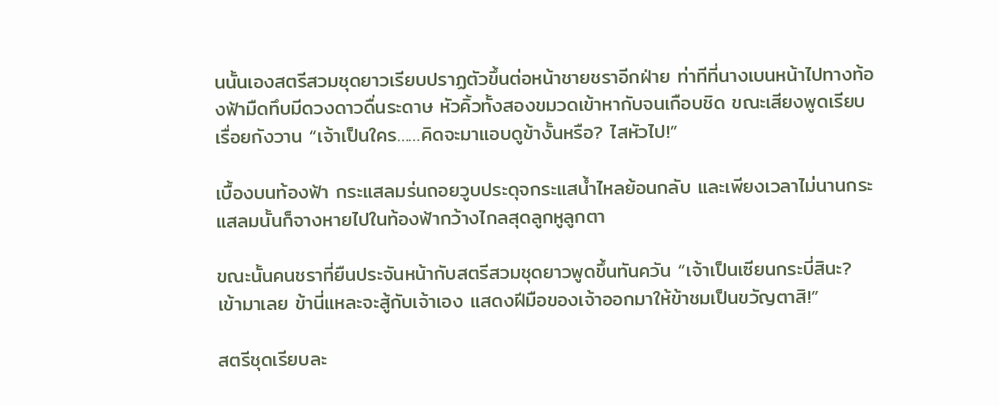นนั้นเองสตรีสวมชุดยาวเรียบปราฏตัวขึ้นต่อหน้าชายชราอีกฝ่าย ท่าทีที่นางเบนหน้าไปทางท้องฟ้ามืดทึบมีดวงดาวดื่นระดาษ หัวคิ้วทั้งสองขมวดเข้าหากับจนเกือบชิด ขณะเสียงพูดเรียบเรื่อยกังวาน “เจ้าเป็นใคร……คิดจะมาแอบดูข้างั้นหรือ? ไสหัวไป!”

เบื้องบนท้องฟ้า กระแสลมร่นถอยวูบประดุจกระแสน้ำไหลย้อนกลับ และเพียงเวลาไม่นานกระแสลมนั้นก็จางหายไปในท้องฟ้ากว้างไกลสุดลูกหูลูกตา

ขณะนั้นคนชราที่ยืนประจันหน้ากับสตรีสวมชุดยาวพูดขึ้นทันควัน “เจ้าเป็นเซียนกระบี่สินะ? เข้ามาเลย ข้านี่แหละจะสู้กับเจ้าเอง แสดงฝีมือของเจ้าออกมาให้ข้าชมเป็นขวัญตาสิ!”

สตรีชุดเรียบละ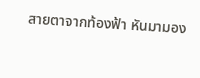สายตาจากท้องฟ้า หันมามอง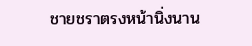ชายชราตรงหน้านิ่งนาน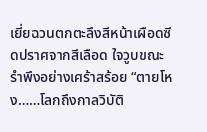เยี่ยฉวนตกตะลึงสีหน้าเผือดซีดปราศจากสีเลือด ใจวูบขณะรำพึงอย่างเศร้าสร้อย “ตายโหง……โลกถึงกาลวิบัติ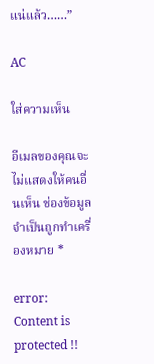แน่แล้ว……”

AC

ใส่ความเห็น

อีเมลของคุณจะไม่แสดงให้คนอื่นเห็น ช่องข้อมูลจำเป็นถูกทำเครื่องหมาย *

error: Content is protected !!